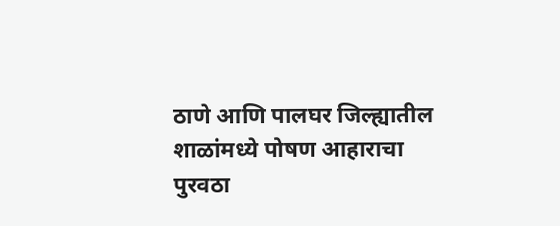ठाणे आणि पालघर जिल्ह्यातील शाळांमध्ये पोषण आहाराचा पुरवठा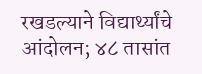रखडल्याने विद्यार्थ्यांचे आंदोलन; ४८ तासांत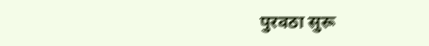पुरवठा सुरू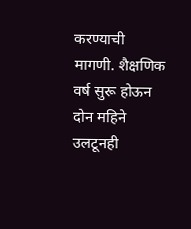करण्याची मागणी. शैक्षणिक वर्ष सुरू होऊन दोन महिने उलटूनही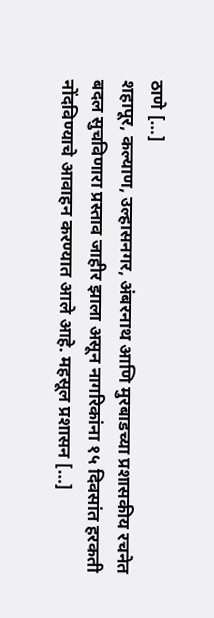ठाणे […]
शहापूर, कल्याण, उल्हासनगर, अंबरनाथ आणि मुरबाडच्या प्रशासकीय रचनेत बदल सुचविणारा प्रस्ताव जाहीर झाला असून नागरिकांना १५ दिवसांत हरकती नोंदविण्याचे आवाहन करण्यात आले आहे. महसूल प्रशासन […]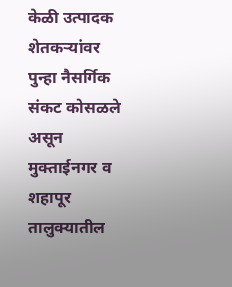केळी उत्पादक शेतकऱ्यांवर पुन्हा नैसर्गिक संकट कोसळले असून मुक्ताईनगर व शहापूर तालुक्यातील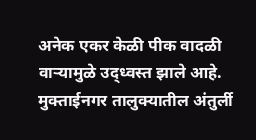अनेक एकर केळी पीक वादळी वाऱ्यामुळे उद्ध्वस्त झाले आहे. मुक्ताईनगर तालुक्यातील अंतुर्ली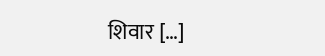शिवार […]